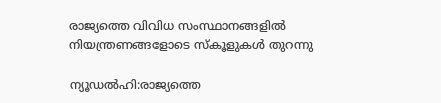രാജ്യത്തെ വിവിധ സംസ്ഥാനങ്ങളില്‍ നിയന്ത്രണങ്ങളോടെ സ്‌കൂളുകള്‍ തുറന്നു

ന്യൂഡല്‍ഹി:രാജ്യത്തെ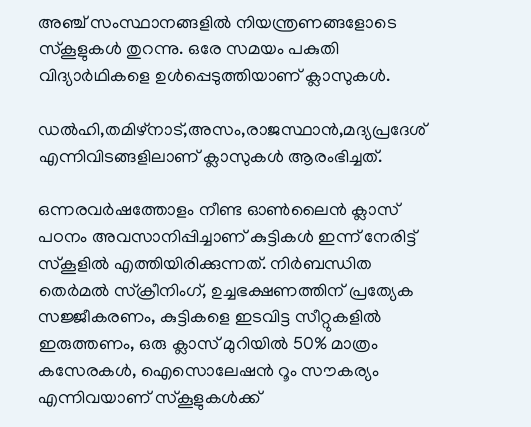അഞ്ച് സംസ്ഥാനങ്ങളില്‍ നിയന്ത്രണങ്ങളോടെ സ്‌കൂളുകള്‍ തുറന്നു. ഒരേ സമയം പകുതി വിദ്യാര്‍ഥികളെ ഉള്‍പ്പെടുത്തിയാണ് ക്ലാസുകള്‍.

ഡല്‍ഹി,തമിഴ്‌നാട്,അസം,രാജസ്ഥാന്‍,മദ്യപ്രദേശ് എന്നിവിടങ്ങളിലാണ് ക്ലാസുകള്‍ ആരംഭിച്ചത്.

ഒന്നരവര്‍ഷത്തോളം നീണ്ട ഓണ്‍ലൈന്‍ ക്ലാസ് പഠനം അവസാനിപ്പിച്ചാണ് കുട്ടികള്‍ ഇന്ന് നേരിട്ട് സ്‌കൂളില്‍ എത്തിയിരിക്കുന്നത്. നിര്‍ബന്ധിത തെര്‍മല്‍ സ്‌ക്രീനിംഗ്, ഉച്ചഭക്ഷണത്തിന് പ്രത്യേക സജ്ജീകരണം, കുട്ടികളെ ഇടവിട്ട സീറ്റുകളില്‍ ഇരുത്തണം, ഒരു ക്ലാസ് മുറിയില്‍ 50% മാത്രം കസേരകള്‍, ഐസൊലേഷന്‍ റൂം സൗകര്യം എന്നിവയാണ് സ്‌കൂളുകള്‍ക്ക്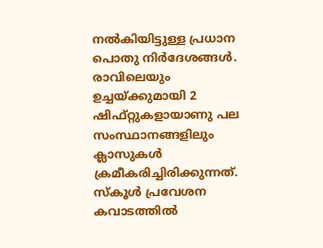നല്‍കിയിട്ടുള്ള പ്രധാന പൊതു നിര്‍ദേശങ്ങള്‍. രാവിലെയും ഉച്ചയ്ക്കുമായി 2 ഷിഫ്റ്റുകളായാണു പല സംസ്ഥാനങ്ങളിലും ക്ലാസുകള്‍ ക്രമീകരിച്ചിരിക്കുന്നത്. സ്‌കൂള്‍ പ്രവേശന കവാടത്തില്‍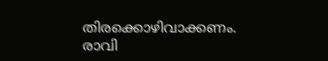തിരക്കൊഴിവാക്കണം. രാവി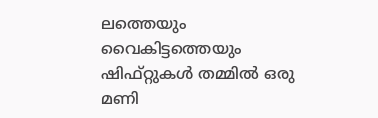ലത്തെയും വൈകിട്ടത്തെയും ഷിഫ്റ്റുകള്‍ തമ്മില്‍ ഒരു മണി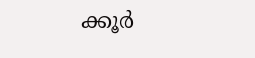ക്കൂര്‍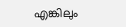എങ്കിലും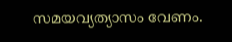സമയവ്യത്യാസം വേണം.